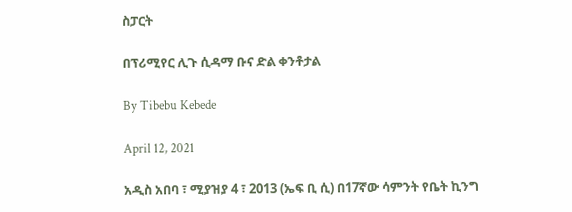ስፓርት

በፕሪሚየር ሊጉ ሲዳማ ቡና ድል ቀንቶታል

By Tibebu Kebede

April 12, 2021

አዲስ አበባ ፣ ሚያዝያ 4 ፣ 2013 (ኤፍ ቢ ሲ) በ17ኛው ሳምንት የቤት ኪንግ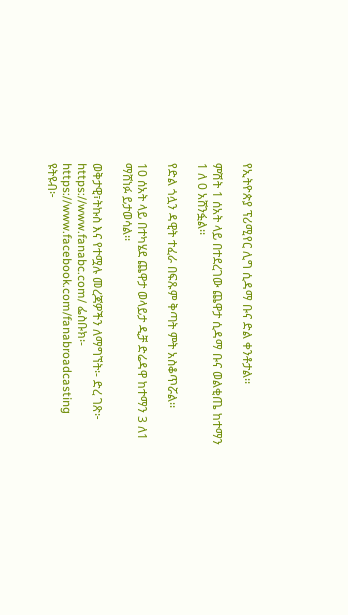የኢትዮጵያ ፕሪሚየር ሊግ ሲዳማ ቡና ድል ቀንቶታል፡፡

ምሽት 1 ሰአት ላይ በተደረገው ጨዋታ ሲዳማ ቡና ወልቂጤ ከተማን 1 ለ 0 አሸንፏል፡፡

የድል ጎሏን ዳዊት ተፈራ በፍጹም ቅጣት ምት አስቆጥሯል፡፡

10 ሰአት ላይ በተካሄደ ጨዋታ ወላይታ ዲቻ ድሬዳዋ ከተማን 3 ለ1 ማሸነፉ ይታወሳል፡፡

ወቅታዊ፣ትኩስ እና የተሟሉ መረጃዎችን ለማግኘት፡- ድረ ገጽ፦ https://www.fanabc.com/ ፌስቡክ፡- https://www.facebook.com/fanabroadcasting ዩትዩብ፦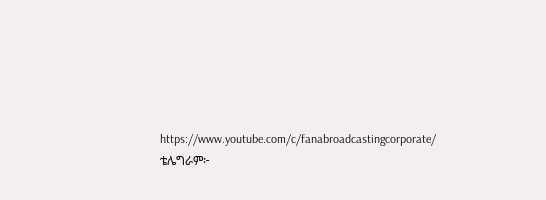https://www.youtube.com/c/fanabroadcastingcorporate/ ቴሌግራም፦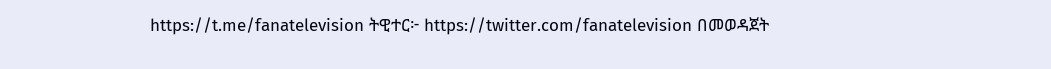https://t.me/fanatelevision ትዊተር፦ https://twitter.com/fanatelevision በመወዳጀት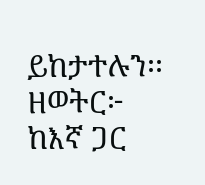ይከታተሉን፡፡ ዘወትር፦ ከእኛ ጋር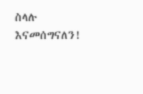ስላሉ እናመሰግናለን!